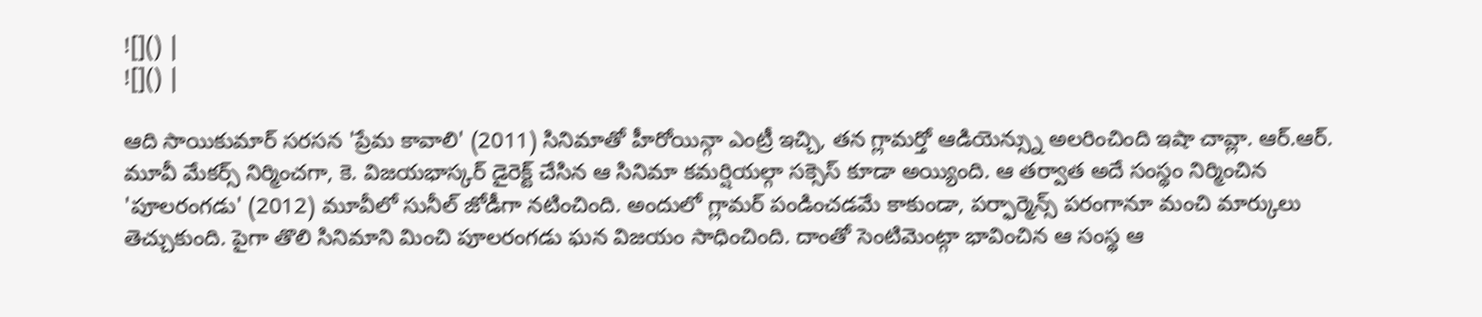![]() |
![]() |

ఆది సాయికుమార్ సరసన 'ప్రేమ కావాలి' (2011) సినిమాతో హీరోయిన్గా ఎంట్రీ ఇచ్చి, తన గ్లామర్తో ఆడియెన్స్ను అలరించింది ఇషా చావ్లా. ఆర్.ఆర్. మూవీ మేకర్స్ నిర్మించగా, కె. విజయభాస్కర్ డైరెక్ట్ చేసిన ఆ సినిమా కమర్షియల్గా సక్సెస్ కూడా అయ్యింది. ఆ తర్వాత అదే సంస్థం నిర్మించిన 'పూలరంగడు' (2012) మూవీలో సునీల్ జోడీగా నటించింది. అందులో గ్లామర్ పండించడమే కాకుండా, పర్ఫార్మెన్స్ పరంగానూ మంచి మార్కులు తెచ్చుకుంది. పైగా తొలి సినిమాని మించి పూలరంగడు ఘన విజయం సాధించింది. దాంతో సెంటిమెంట్గా భావించిన ఆ సంస్థ ఆ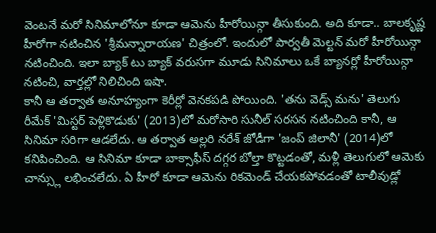వెంటనే మరో సినిమాలోనూ కూడా ఆమెను హీరోయిన్గా తీసుకుంది. అది కూడా.. బాలకృష్ణ హీరోగా నటించిన 'శ్రీమన్నారాయణ' చిత్రంలో. ఇందులో పార్వతీ మెల్టన్ మరో హీరోయిన్గా నటించింది. ఇలా బ్యాక్ టు బ్యాక్ వరుసగా మూడు సినిమాలు ఒకే బ్యానర్లో హీరోయిన్గా నటించి, వార్తల్లో నిలిచింది ఇషా.
కానీ ఆ తర్వాత అనూహ్యంగా కెరీర్లో వెనకపడి పోయింది. 'తను వెడ్స్ మను' తెలుగు రీమేక్ 'మిస్టర్ పెళ్లికొడుకు' (2013)లో మరోసారి సునీల్ సరసన నటించింది కానీ, ఆ సినిమా సరిగా ఆడలేదు. ఆ తర్వాత అల్లరి నరేశ్ జోడీగా 'జంప్ జిలానీ' (2014)లో కనిపించింది. ఆ సినిమా కూడా బాక్సాఫీస్ దగ్గర బోల్తా కొట్టడంతో, మళ్లీ తెలుగులో ఆమెకు చాన్స్లు లభించలేదు. ఏ హీరో కూడా ఆమెను రికమెండ్ చేయకపోవడంతో టాలీవుడ్లో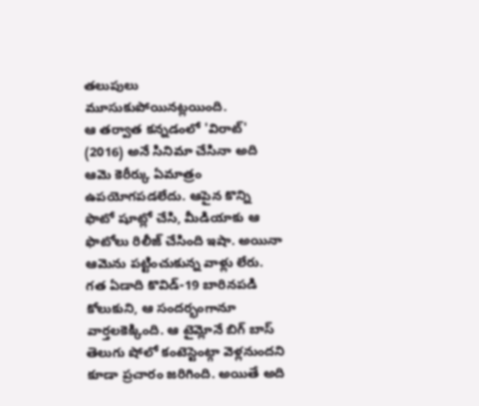తలుపులు మూసుకుపోయినట్లయింది.
ఆ తర్వాత కన్నడంలో 'విరాట్' (2016) అనే సినిమా చేసినా అది ఆమె కెరీర్కు ఏమాత్రం ఉపయోగపడలేదు. ఆపైన కొన్ని ఫొటో షూట్లో చేసి, మీడియాకు ఆ ఫొటోలు రిలీజ్ చేసింది ఇషా. అయినా ఆమెను పట్టించుకున్న వాళ్లు లేరు. గత ఏడాది కొవిడ్-19 బారినపడి కోలుకుని, ఆ సందర్భంగానూ వార్తలకెక్కింది. ఆ టైమ్లోనే బిగ్ బాస్ తెలుగు షోలో కంటెస్టెంట్గా వెళ్లనుందని కూడా ప్రచారం జరిగింది. అయితే అది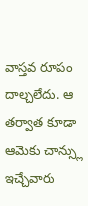వాస్తవ రూపం దాల్చలేదు. ఆ తర్వాత కూడా ఆమెకు చాన్స్లు ఇచ్చేవారు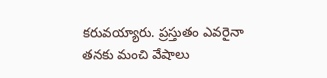కరువయ్యారు. ప్రస్తుతం ఎవరైనా తనకు మంచి వేషాలు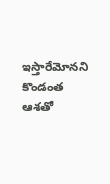ఇస్తారేమోనని కొండంత ఆశతో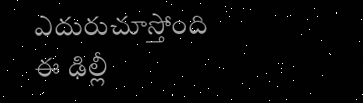ఎదురుచూస్తోంది ఈ ఢిల్లీ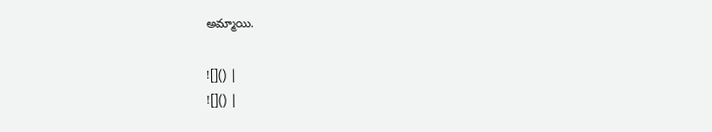అమ్మాయి.

![]() |
![]() |